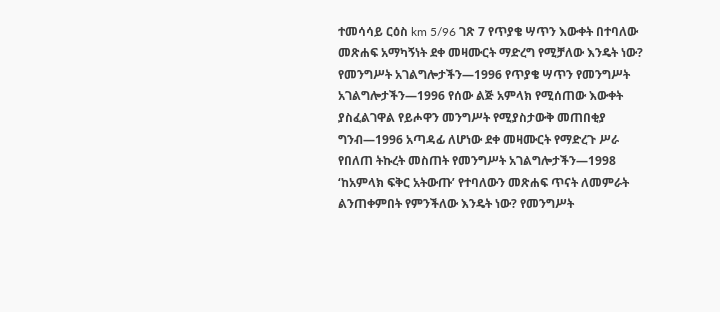ተመሳሳይ ርዕስ km 5/96 ገጽ 7 የጥያቄ ሣጥን እውቀት በተባለው መጽሐፍ አማካኝነት ደቀ መዛሙርት ማድረግ የሚቻለው እንዴት ነው? የመንግሥት አገልግሎታችን—1996 የጥያቄ ሣጥን የመንግሥት አገልግሎታችን—1996 የሰው ልጅ አምላክ የሚሰጠው እውቀት ያስፈልገዋል የይሖዋን መንግሥት የሚያስታውቅ መጠበቂያ ግንብ—1996 አጣዳፊ ለሆነው ደቀ መዛሙርት የማድረጉ ሥራ የበለጠ ትኩረት መስጠት የመንግሥት አገልግሎታችን—1998 ‘ከአምላክ ፍቅር አትውጡ’ የተባለውን መጽሐፍ ጥናት ለመምራት ልንጠቀምበት የምንችለው እንዴት ነው? የመንግሥት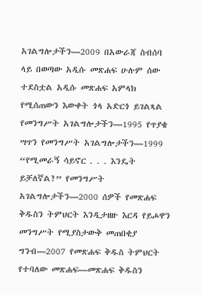አገልግሎታችን—2009 በአውራጃ ስብሰባ ላይ በወጣው አዲሱ መጽሐፍ ሁሉም ሰው ተደስቷል አዲሱ መጽሐፍ አምላክ የሚሰጠውን እውቀት ጎላ አድርጎ ይገልጻል የመንግሥት አገልግሎታችን—1995 የጥያቄ ሣጥን የመንግሥት አገልግሎታችን—1999 “የሚመራኝ ሳይኖር . . . እንዴት ይቻለኛል?” የመንግሥት አገልግሎታችን—2000 ሰዎች የመጽሐፍ ቅዱስን ትምህርት እንዲታዘዙ እርዳ የይሖዋን መንግሥት የሚያስታውቅ መጠበቂያ ግንብ—2007 የመጽሐፍ ቅዱስ ትምህርት የተባለው መጽሐፍ—መጽሐፍ ቅዱስን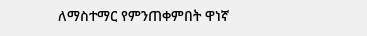ለማስተማር የምንጠቀምበት ዋነኛ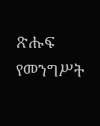ጽሑፍ የመንግሥት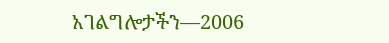አገልግሎታችን—2006